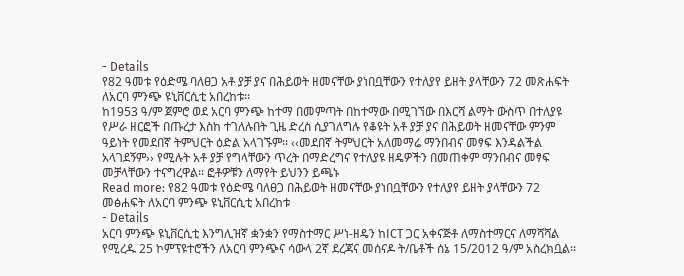- Details
የ82 ዓመቱ የዕድሜ ባለፀጋ አቶ ያቻ ያና በሕይወት ዘመናቸው ያነበቧቸውን የተለያየ ይዘት ያላቸውን 72 መጽሐፍት ለአርባ ምንጭ ዩኒቨርሲቲ አበረከቱ፡፡
ከ1953 ዓ/ም ጀምሮ ወደ አርባ ምንጭ ከተማ በመምጣት በከተማው በሚገኘው በእርሻ ልማት ውስጥ በተለያዩ የሥራ ዘርፎች በጡረታ እስከ ተገለሉበት ጊዜ ድረስ ሲያገለግሉ የቆዩት አቶ ያቻ ያና በሕይወት ዘመናቸው ምንም ዓይነት የመደበኛ ትምህርት ዕድል አላገኙም፡፡ ‹‹መደበኛ ትምህርት አለመማሬ ማንበብና መፃፍ እንዳልችል አላገደኝም›› የሚሉት አቶ ያቻ የግላቸውን ጥረት በማድረግና የተለያዩ ዘዴዎችን በመጠቀም ማንበብና መፃፍ መቻላቸውን ተናግረዋል፡፡ ፎቶዎቹን ለማየት ይህንን ይጫኑ
Read more: የ82 ዓመቱ የዕድሜ ባለፀጋ በሕይወት ዘመናቸው ያነበቧቸውን የተለያየ ይዘት ያላቸውን 72 መፅሐፍት ለአርባ ምንጭ ዩኒቨርሲቲ አበረከቱ
- Details
አርባ ምንጭ ዩኒቨርሲቲ እንግሊዝኛ ቋንቋን የማስተማር ሥነ-ዘዴን ከICT ጋር አቀናጅቶ ለማስተማርና ለማሻሻል የሚረዱ 25 ኮምፕዩተሮችን ለአርባ ምንጭና ሳውላ 2ኛ ደረጃና መሰናዶ ት/ቤቶች ሰኔ 15/2012 ዓ/ም አስረክቧል፡፡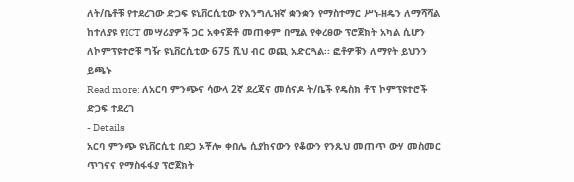ለት/ቤቶቹ የተደረገው ድጋፍ ዩኒቨርሲቲው የእንግሊዝኛ ቋንቋን የማስተማር ሥነ-ዘዴን ለማሻሻል ከተለያዩ የICT መሣሪያዎች ጋር አቀናጅቶ መጠቀም በሚል የቀረፀው ፕሮጀክት አካል ሲሆን ለኮምፕዩተሮቹ ግዥ ዩኒቨርሲቲው 675 ሺህ ብር ወጪ አድርጓል፡፡ ፎቶዎቹን ለማየት ይህንን ይጫኑ
Read more: ለአርባ ምንጭና ሳውላ 2ኛ ደረጃና መሰናዶ ት/ቤች የዴስክ ቶፕ ኮምፕዩተሮች ድጋፍ ተደረገ
- Details
አርባ ምንጭ ዩኒቨርሲቲ በደጋ ኦቾሎ ቀበሌ ሲያከናውን የቆውን የንጹህ መጠጥ ውሃ መስመር ጥገናና የማስፋፋያ ፕሮጀክት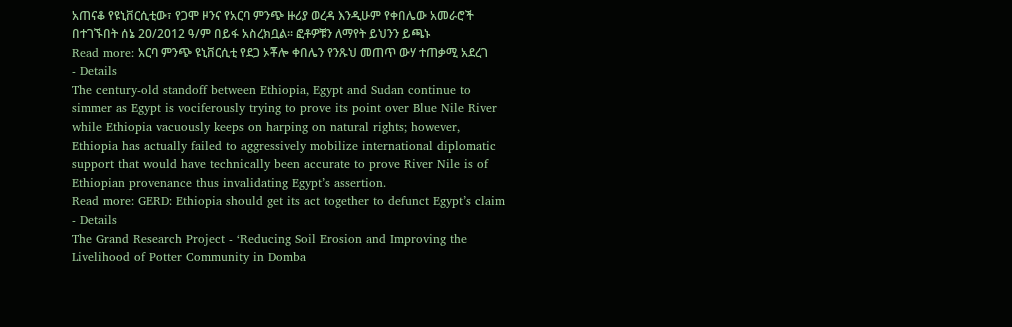አጠናቆ የዩኒቨርሲቲው፣ የጋሞ ዞንና የአርባ ምንጭ ዙሪያ ወረዳ እንዲሁም የቀበሌው አመራሮች በተገኙበት ሰኔ 20/2012 ዓ/ም በይፋ አስረክቧል፡፡ ፎቶዎቹን ለማየት ይህንን ይጫኑ
Read more: አርባ ምንጭ ዩኒቨርሲቲ የደጋ ኦቾሎ ቀበሌን የንጹህ መጠጥ ውሃ ተጠቃሚ አደረገ
- Details
The century-old standoff between Ethiopia, Egypt and Sudan continue to simmer as Egypt is vociferously trying to prove its point over Blue Nile River while Ethiopia vacuously keeps on harping on natural rights; however, Ethiopia has actually failed to aggressively mobilize international diplomatic support that would have technically been accurate to prove River Nile is of Ethiopian provenance thus invalidating Egypt’s assertion.
Read more: GERD: Ethiopia should get its act together to defunct Egypt’s claim
- Details
The Grand Research Project - ‘Reducing Soil Erosion and Improving the Livelihood of Potter Community in Domba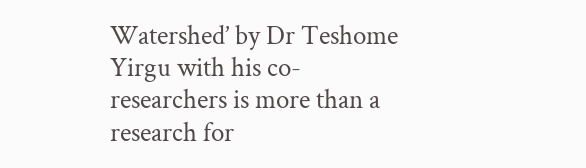Watershed’ by Dr Teshome Yirgu with his co-researchers is more than a research for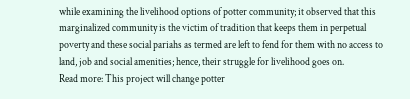while examining the livelihood options of potter community; it observed that this marginalized community is the victim of tradition that keeps them in perpetual poverty and these social pariahs as termed are left to fend for them with no access to land, job and social amenities; hence, their struggle for livelihood goes on.
Read more: This project will change potter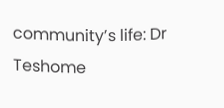community’s life: Dr Teshome